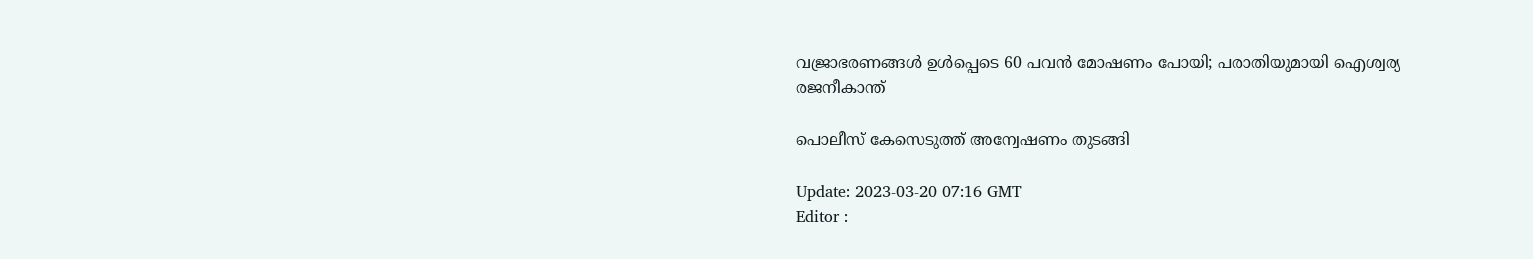വജ്രാഭരണങ്ങൾ ഉൾപ്പെടെ 60 പവൻ മോഷണം പോയി; പരാതിയുമായി ഐശ്വര്യ രജനീകാന്ത്

പൊലീസ് കേസെടുത്ത് അന്വേഷണം തുടങ്ങി

Update: 2023-03-20 07:16 GMT
Editor :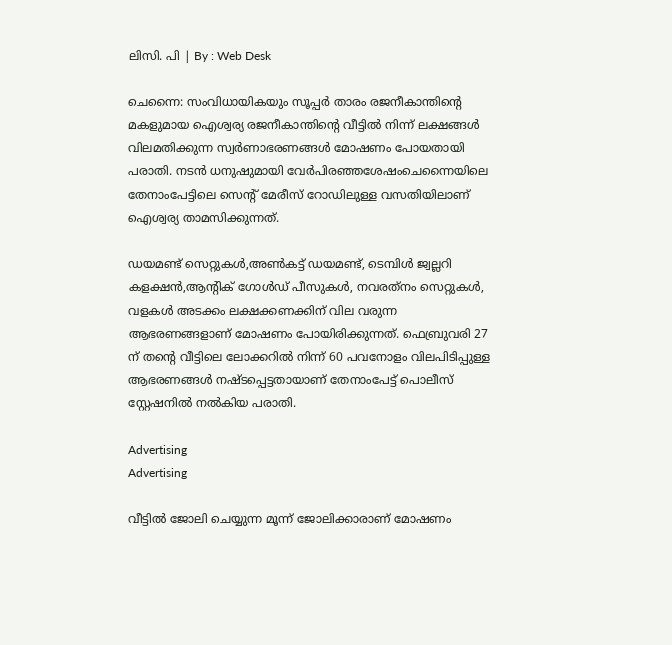ലിസി. പി | By : Web Desk

ചെന്നൈ: സംവിധായികയും സൂപ്പർ താരം രജനീകാന്തിന്റെ മകളുമായ ഐശ്വര്യ രജനീകാന്തിന്റെ വീട്ടിൽ നിന്ന് ലക്ഷങ്ങൾ വിലമതിക്കുന്ന സ്വർണാഭരണങ്ങൾ മോഷണം പോയതായി പരാതി. നടൻ ധനുഷുമായി വേർപിരഞ്ഞശേഷംചെന്നൈയിലെ തേനാംപേട്ടിലെ സെന്റ് മേരീസ് റോഡിലുള്ള വസതിയിലാണ് ഐശ്വര്യ താമസിക്കുന്നത്.

ഡയമണ്ട് സെറ്റുകൾ,അണ്‍കട്ട് ഡയമണ്ട്, ടെമ്പിൾ ജ്വല്ലറി കളക്ഷൻ,ആന്‍റിക് ഗോൾഡ് പീസുകൾ, നവരത്‌നം സെറ്റുകൾ, വളകൾ അടക്കം ലക്ഷക്കണക്കിന് വില വരുന്ന ആഭരണങ്ങളാണ് മോഷണം പോയിരിക്കുന്നത്. ഫെബ്രുവരി 27 ന് തന്റെ വീട്ടിലെ ലോക്കറിൽ നിന്ന് 60 പവനോളം വിലപിടിപ്പുള്ള ആഭരണങ്ങൾ നഷ്ടപ്പെട്ടതായാണ് തേനാംപേട്ട് പൊലീസ് സ്റ്റേഷനിൽ നൽകിയ പരാതി.

Advertising
Advertising

വീട്ടിൽ ജോലി ചെയ്യുന്ന മൂന്ന് ജോലിക്കാരാണ് മോഷണം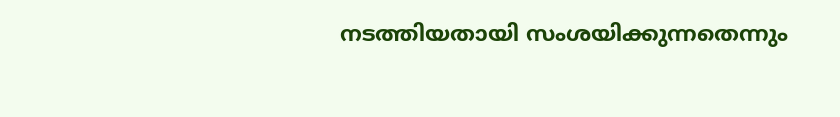നടത്തിയതായി സംശയിക്കുന്നതെന്നും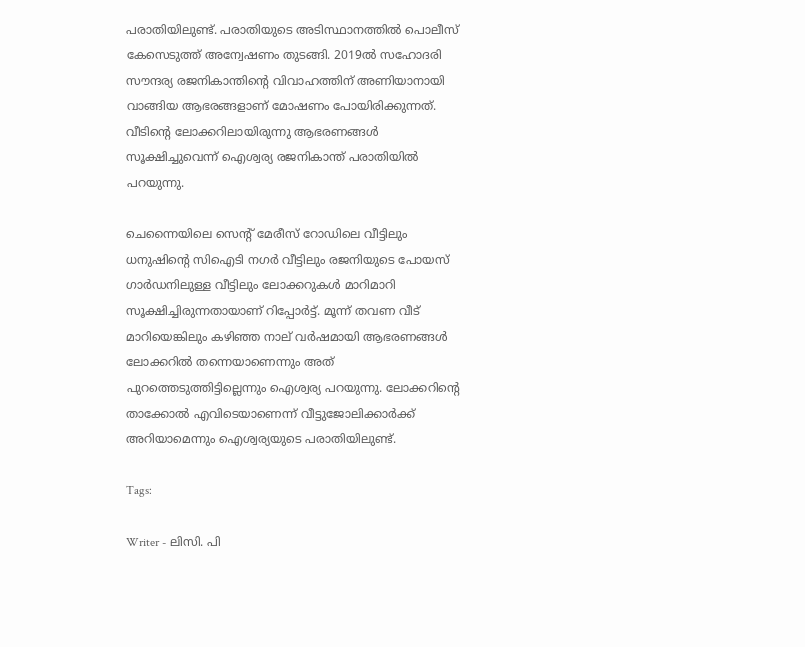പരാതിയിലുണ്ട്. പരാതിയുടെ അടിസ്ഥാനത്തിൽ പൊലീസ് കേസെടുത്ത് അന്വേഷണം തുടങ്ങി. 2019ൽ സഹോദരി സൗന്ദര്യ രജനികാന്തിന്റെ വിവാഹത്തിന് അണിയാനായി വാങ്ങിയ ആഭരങ്ങളാണ് മോഷണം പോയിരിക്കുന്നത്. വീടിന്റെ ലോക്കറിലായിരുന്നു ആഭരണങ്ങൾ സൂക്ഷിച്ചുവെന്ന് ഐശ്വര്യ രജനികാന്ത് പരാതിയിൽ പറയുന്നു.

ചെന്നൈയിലെ സെന്റ് മേരീസ് റോഡിലെ വീട്ടിലും ധനുഷിന്റെ സിഐടി നഗർ വീട്ടിലും രജനിയുടെ പോയസ് ഗാർഡനിലുള്ള വീട്ടിലും ലോക്കറുകൾ മാറിമാറി സൂക്ഷിച്ചിരുന്നതായാണ് റിപ്പോർട്ട്. മൂന്ന് തവണ വീട് മാറിയെങ്കിലും കഴിഞ്ഞ നാല് വർഷമായി ആഭരണങ്ങൾ ലോക്കറിൽ തന്നെയാണെന്നും അത് പുറത്തെടുത്തിട്ടില്ലെന്നും ഐശ്വര്യ പറയുന്നു. ലോക്കറിന്റെ താക്കോൽ എവിടെയാണെന്ന് വീട്ടുജോലിക്കാർക്ക് അറിയാമെന്നും ഐശ്വര്യയുടെ പരാതിയിലുണ്ട്.

Tags:

Writer - ലിസി. പി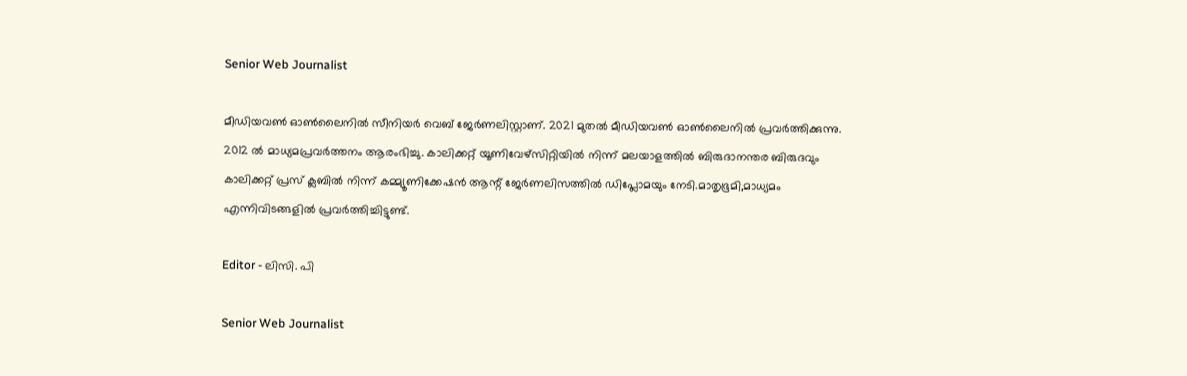Senior Web Journalist

മീഡിയവൺ ഓൺലൈനിൽ സീനിയർ വെബ് ജേർണലിസ്റ്റാണ്. 2021 മുതൽ മീഡിയവൺ ഓൺലൈനിൽ പ്രവർത്തിക്കുന്നു. 2012 ല്‍ മാധ്യമപ്രവര്‍ത്തനം ആരംഭിച്ചു. കാലിക്കറ്റ് യൂണിവേഴ്‌സിറ്റിയിൽ നിന്ന് മലയാളത്തിൽ ബിരുദാനന്തര ബിരുദവും കാലിക്കറ്റ് പ്രസ് ക്ലബിൽ നിന്ന് കമ്മ്യൂണിക്കേഷൻ ആന്റ് ജേർണലിസത്തിൽ ഡിപ്ലോമയും നേടി.മാതൃഭൂമി,മാധ്യമം എന്നിവിടങ്ങളിൽ പ്രവർത്തിച്ചിട്ടുണ്ട്.

Editor - ലിസി. പി

Senior Web Journalist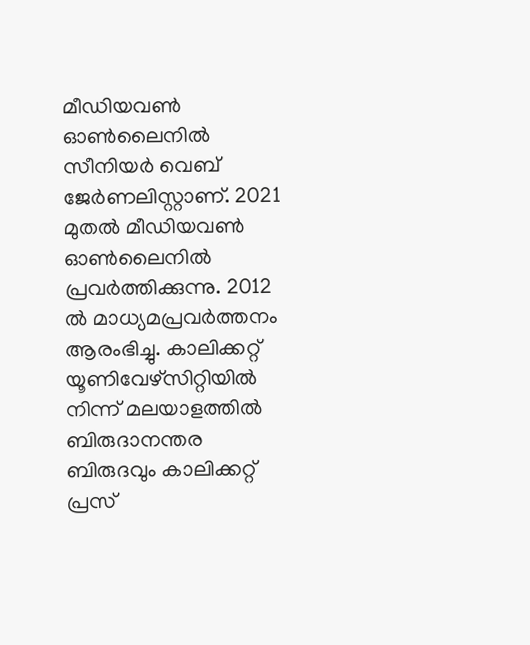മീഡിയവൺ ഓൺലൈനിൽ സീനിയർ വെബ് ജേർണലിസ്റ്റാണ്. 2021 മുതൽ മീഡിയവൺ ഓൺലൈനിൽ പ്രവർത്തിക്കുന്നു. 2012 ല്‍ മാധ്യമപ്രവര്‍ത്തനം ആരംഭിച്ചു. കാലിക്കറ്റ് യൂണിവേഴ്‌സിറ്റിയിൽ നിന്ന് മലയാളത്തിൽ ബിരുദാനന്തര ബിരുദവും കാലിക്കറ്റ് പ്രസ്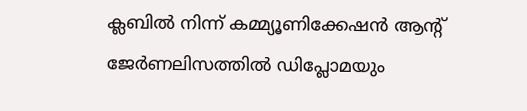ക്ലബിൽ നിന്ന് കമ്മ്യൂണിക്കേഷൻ ആന്റ് ജേർണലിസത്തിൽ ഡിപ്ലോമയും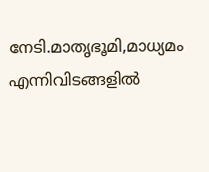നേടി.മാതൃഭൂമി,മാധ്യമം എന്നിവിടങ്ങളിൽ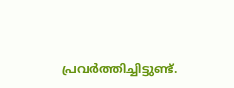പ്രവർത്തിച്ചിട്ടുണ്ട്.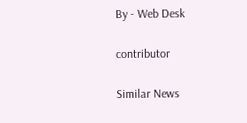By - Web Desk

contributor

Similar News